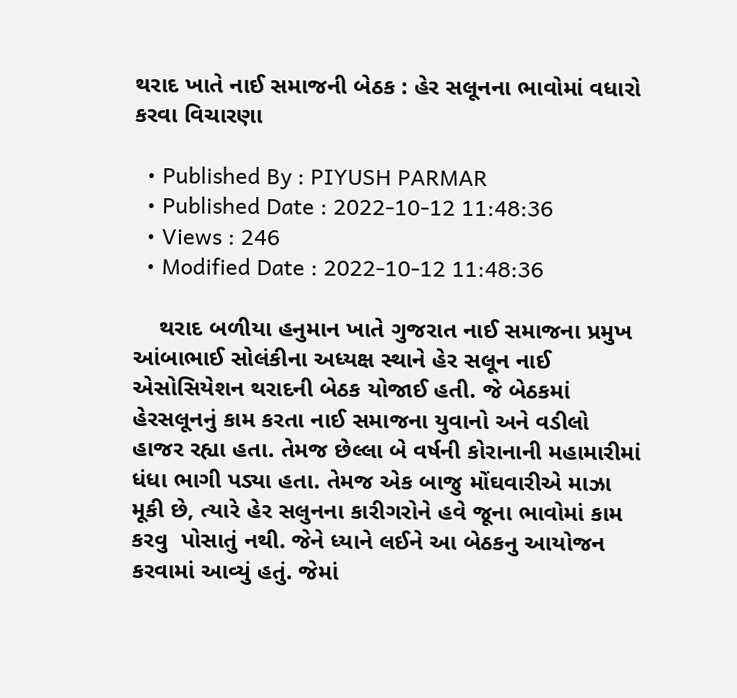થરાદ ખાતે નાઈ સમાજની બેઠક : હેર સલૂનના ભાવોમાં વધારો કરવા વિચારણા

  • Published By : PIYUSH PARMAR
  • Published Date : 2022-10-12 11:48:36
  • Views : 246
  • Modified Date : 2022-10-12 11:48:36

    થરાદ બળીયા હનુમાન ખાતે ગુજરાત નાઈ સમાજના પ્રમુખ આંબાભાઈ સોલંકીના અધ્યક્ષ સ્થાને હેર સલૂન નાઈ એસોસિયેશન થરાદની બેઠક યોજાઈ હતી. જે બેઠકમાં હેરસલૂનનું કામ કરતા નાઈ સમાજના યુવાનો અને વડીલો હાજર રહ્યા હતા. તેમજ છેલ્લા બે વર્ષની કોરાનાની મહામારીમાં ધંધા ભાગી પડ્યા હતા. તેમજ એક બાજુ મોંઘવારીએ માઝા મૂકી છે, ત્યારે હેર સલુનના કારીગરોને હવે જૂના ભાવોમાં કામ કરવુ  પોસાતું નથી. જેને ધ્યાને લઈને આ બેઠકનુ આયોજન કરવામાં આવ્યું હતું. જેમાં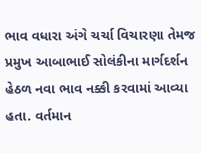ભાવ વધારા અંગે ચર્ચા વિચારણા તેમજ પ્રમુખ આબાભાઈ સોલંકીના માર્ગદર્શન હેઠળ નવા ભાવ નક્કી કરવામાં આવ્યા હતા. વર્તમાન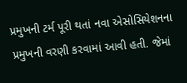પ્રમુખની ટર્મ પૂરી થતાં નવા એસોસિયેશનના પ્રમુખની વરણી કરવામાં આવી હતી. જેમાં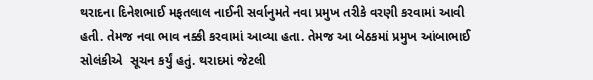થરાદના દિનેશભાઈ મફતલાલ નાઈની સર્વાનુમતે નવા પ્રમુખ તરીકે વરણી કરવામાં આવી હતી. તેમજ નવા ભાવ નક્કી કરવામાં આવ્યા હતા. તેમજ આ બેઠકમાં પ્રમુખ આંબાભાઈ સોલંકીએ  સૂચન કર્યું હતું. થરાદમાં જેટલી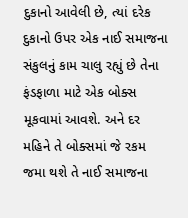દુકાનો આવેલી છે, ત્યાં દરેક દુકાનો ઉપર એક નાઈ સમાજના સંકુલનું કામ ચાલુ રહ્યું છે તેના ફંડફાળા માટે એક બોક્સ મૂકવામાં આવશે. અને દર મહિને તે બોક્સમાં જે રકમ જમા થશે તે નાઈ સમાજના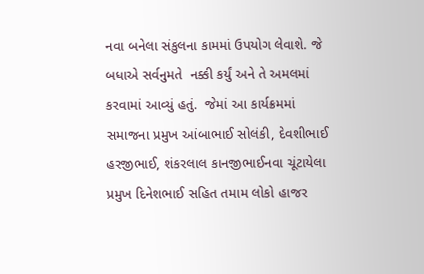નવા બનેલા સંકુલના કામમાં ઉપયોગ લેવાશે. જે બધાએ સર્વનુમતે  નક્કી કર્યું અને તે અમલમાં કરવામાં આવ્યું હતું.  જેમાં આ કાર્યક્રમમાં સમાજના પ્રમુખ આંબાભાઈ સોલંકી, દેવશીભાઈ હરજીભાઈ, શંકરલાલ કાનજીભાઈનવા ચૂંટાયેલા પ્રમુખ દિનેશભાઈ સહિત તમામ લોકો હાજર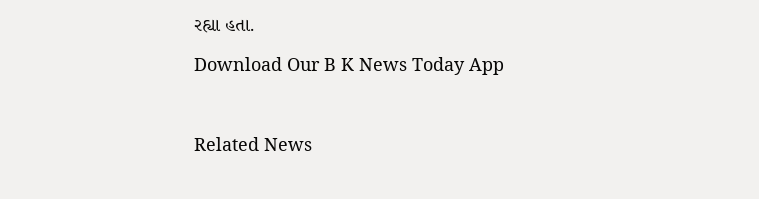રહ્યા હતા.

Download Our B K News Today App



Related News